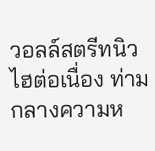วอลล์สตรีทนิวไฮต่อเนื่อง ท่ามกลางความห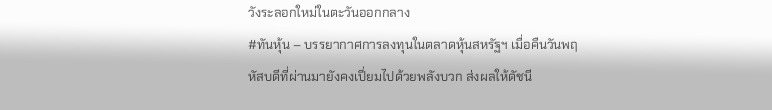วังระลอกใหม่ในตะวันออกกลาง
#ทันหุ้น – บรรยากาศการลงทุนในตลาดหุ้นสหรัฐฯ เมื่อคืนวันพฤหัสบดีที่ผ่านมายังคงเปี่ยมไปด้วยพลังบวก ส่งผลให้ดัชนี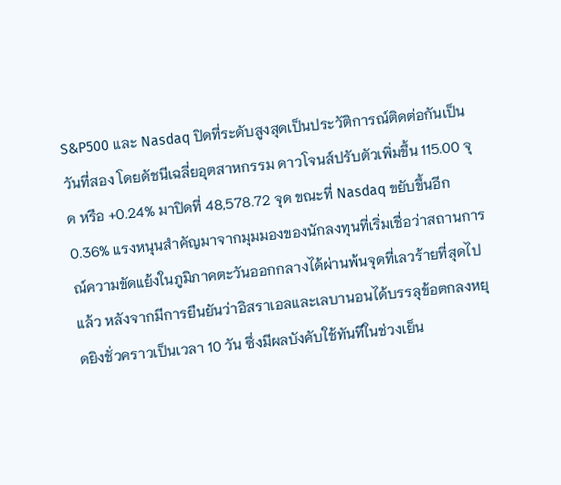S&P500 และ Nasdaq ปิดที่ระดับสูงสุดเป็นประวัติการณ์ติดต่อกันเป็นวันที่สอง โดยดัชนีเฉลี่ยอุตสาหกรรม ดาวโจนส์ปรับตัวเพิ่มขึ้น 115.00 จุด หรือ +0.24% มาปิดที่ 48,578.72 จุด ขณะที่ Nasdaq ขยับขึ้นอีก 0.36% แรงหนุนสำคัญมาจากมุมมองของนักลงทุนที่เริ่มเชื่อว่าสถานการณ์ความขัดแย้งในภูมิภาคตะวันออกกลางได้ผ่านพ้นจุดที่เลวร้ายที่สุดไปแล้ว หลังจากมีการยืนยันว่าอิสราเอลและเลบานอนได้บรรลุข้อตกลงหยุดยิงชั่วคราวเป็นเวลา 10 วัน ซึ่งมีผลบังคับใช้ทันทีในช่วงเย็น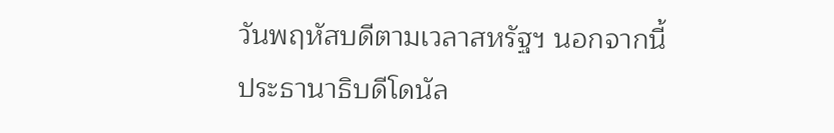วันพฤหัสบดีตามเวลาสหรัฐฯ นอกจากนี้ ประธานาธิบดีโดนัล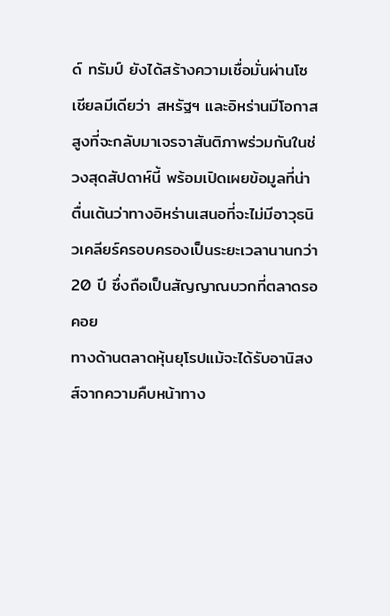ด์ ทรัมป์ ยังได้สร้างความเชื่อมั่นผ่านโซเชียลมีเดียว่า สหรัฐฯ และอิหร่านมีโอกาสสูงที่จะกลับมาเจรจาสันติภาพร่วมกันในช่วงสุดสัปดาห์นี้ พร้อมเปิดเผยข้อมูลที่น่าตื่นเต้นว่าทางอิหร่านเสนอที่จะไม่มีอาวุธนิวเคลียร์ครอบครองเป็นระยะเวลานานกว่า 20 ปี ซึ่งถือเป็นสัญญาณบวกที่ตลาดรอคอย
ทางด้านตลาดหุ้นยุโรปแม้จะได้รับอานิสงส์จากความคืบหน้าทาง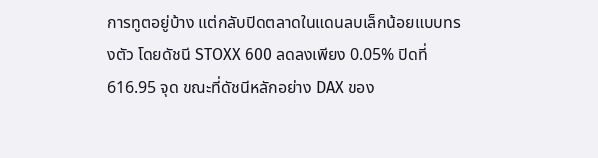การทูตอยู่บ้าง แต่กลับปิดตลาดในแดนลบเล็กน้อยแบบทรงตัว โดยดัชนี STOXX 600 ลดลงเพียง 0.05% ปิดที่ 616.95 จุด ขณะที่ดัชนีหลักอย่าง DAX ของ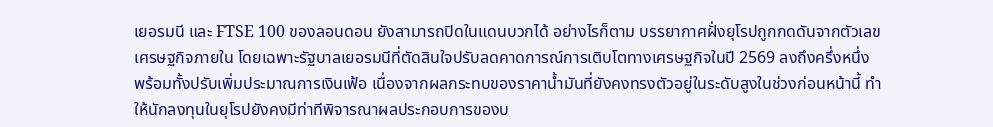เยอรมนี และ FTSE 100 ของลอนดอน ยังสามารถปิดในแดนบวกได้ อย่างไรก็ตาม บรรยากาศฝั่งยุโรปถูกกดดันจากตัวเลขเศรษฐกิจภายใน โดยเฉพาะรัฐบาลเยอรมนีที่ตัดสินใจปรับลดคาดการณ์การเติบโตทางเศรษฐกิจในปี 2569 ลงถึงครึ่งหนึ่ง พร้อมทั้งปรับเพิ่มประมาณการเงินเฟ้อ เนื่องจากผลกระทบของราคาน้ำมันที่ยังคงทรงตัวอยู่ในระดับสูงในช่วงก่อนหน้านี้ ทำให้นักลงทุนในยุโรปยังคงมีท่าทีพิจารณาผลประกอบการของบ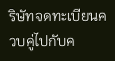ริษัทจดทะเบียนควบคู่ไปกับค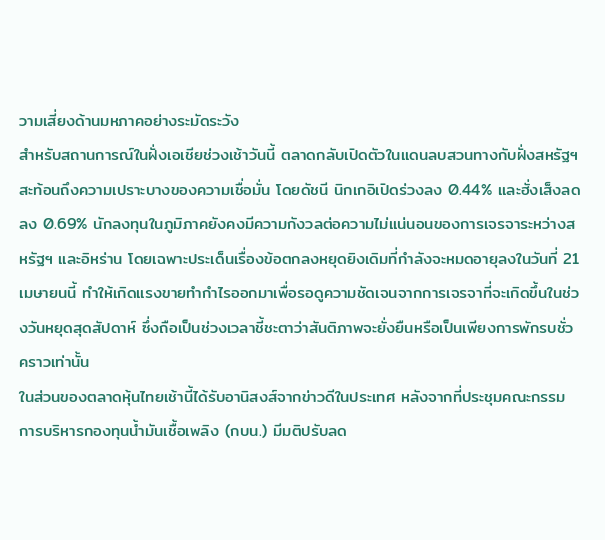วามเสี่ยงด้านมหภาคอย่างระมัดระวัง
สำหรับสถานการณ์ในฝั่งเอเชียช่วงเช้าวันนี้ ตลาดกลับเปิดตัวในแดนลบสวนทางกับฝั่งสหรัฐฯ สะท้อนถึงความเปราะบางของความเชื่อมั่น โดยดัชนี นิกเกอิเปิดร่วงลง 0.44% และฮั่งเส็งลดลง 0.69% นักลงทุนในภูมิภาคยังคงมีความกังวลต่อความไม่แน่นอนของการเจรจาระหว่างสหรัฐฯ และอิหร่าน โดยเฉพาะประเด็นเรื่องข้อตกลงหยุดยิงเดิมที่กำลังจะหมดอายุลงในวันที่ 21 เมษายนนี้ ทำให้เกิดแรงขายทำกำไรออกมาเพื่อรอดูความชัดเจนจากการเจรจาที่จะเกิดขึ้นในช่วงวันหยุดสุดสัปดาห์ ซึ่งถือเป็นช่วงเวลาชี้ชะตาว่าสันติภาพจะยั่งยืนหรือเป็นเพียงการพักรบชั่วคราวเท่านั้น
ในส่วนของตลาดหุ้นไทยเช้านี้ได้รับอานิสงส์จากข่าวดีในประเทศ หลังจากที่ประชุมคณะกรรมการบริหารกองทุนน้ำมันเชื้อเพลิง (กบน.) มีมติปรับลด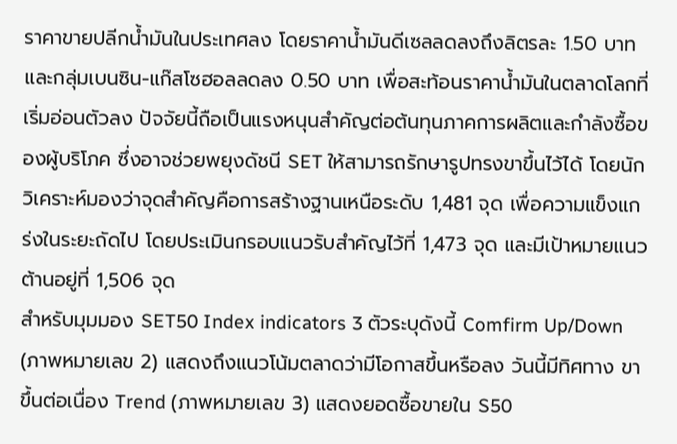ราคาขายปลีกน้ำมันในประเทศลง โดยราคาน้ำมันดีเซลลดลงถึงลิตรละ 1.50 บาท และกลุ่มเบนซิน-แก๊สโซฮอลลดลง 0.50 บาท เพื่อสะท้อนราคาน้ำมันในตลาดโลกที่เริ่มอ่อนตัวลง ปัจจัยนี้ถือเป็นแรงหนุนสำคัญต่อต้นทุนภาคการผลิตและกำลังซื้อของผู้บริโภค ซึ่งอาจช่วยพยุงดัชนี SET ให้สามารถรักษารูปทรงขาขึ้นไว้ได้ โดยนักวิเคราะห์มองว่าจุดสำคัญคือการสร้างฐานเหนือระดับ 1,481 จุด เพื่อความแข็งแกร่งในระยะถัดไป โดยประเมินกรอบแนวรับสำคัญไว้ที่ 1,473 จุด และมีเป้าหมายแนวต้านอยู่ที่ 1,506 จุด
สำหรับมุมมอง SET50 Index indicators 3 ตัวระบุดังนี้ Comfirm Up/Down (ภาพหมายเลข 2) แสดงถึงแนวโน้มตลาดว่ามีโอกาสขึ้นหรือลง วันนี้มีทิศทาง ขาขึ้นต่อเนื่อง Trend (ภาพหมายเลข 3) แสดงยอดซื้อขายใน S50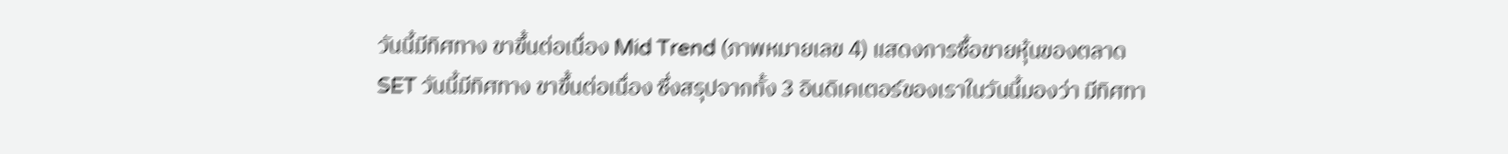วันนี้มีทิศทาง ขาขึ้นต่อเนื่อง Mid Trend (ภาพหมายเลข 4) แสดงการซื้อขายหุ้นของตลาด SET วันนี้มีทิศทาง ขาขึ้นต่อเนื่อง ซึ่งสรุปจากทั้ง 3 อินดิเคเตอร์ของเราในวันนี้มองว่า มีทิศทา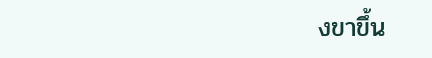งขาขึ้น